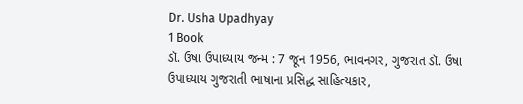Dr. Usha Upadhyay
1 Book
ડૉ. ઉષા ઉપાધ્યાય જન્મ : 7 જૂન 1956, ભાવનગર, ગુજરાત ડૉ. ઉષા ઉપાધ્યાય ગુજરાતી ભાષાના પ્રસિદ્ધ સાહિત્યકાર,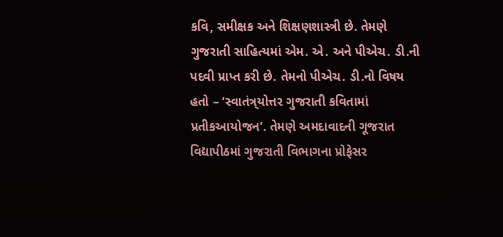કવિ, સમીક્ષક અને શિક્ષણશાસ્ત્રી છે. તેમણે ગુજરાતી સાહિત્યમાં એમ. એ. અને પીએચ. ડી.ની પદવી પ્રાપ્ત કરી છે. તેમનો પીએચ. ડી.નો વિષય હતો – ‘સ્વાતંત્ર્‌યોત્તર ગુજરાતી કવિતામાં પ્રતીકઆયોજન’. તેમણે અમદાવાદની ગૂજરાત વિદ્યાપીઠમાં ગુજરાતી વિભાગના પ્રોફેસર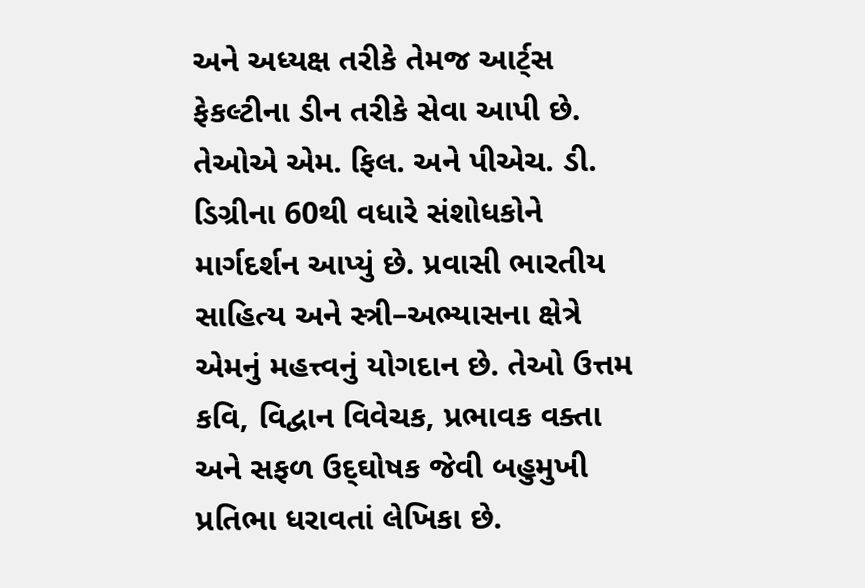અને અધ્યક્ષ તરીકે તેમજ આર્ટ્‌સ ફેકલ્ટીના ડીન તરીકે સેવા આપી છે. તેઓએ એમ. ફિલ. અને પીએચ. ડી. ડિગ્રીના 60થી વધારે સંશોધકોને માર્ગદર્શન આપ્યું છે. પ્રવાસી ભારતીય સાહિત્ય અને સ્ત્રી–અભ્યાસના ક્ષેત્રે એમનું મહત્ત્વનું યોગદાન છે. તેઓ ઉત્તમ કવિ, વિદ્વાન વિવેચક, પ્રભાવક વક્તા અને સફળ ઉદ્‌ઘોષક જેવી બહુમુખી પ્રતિભા ધરાવતાં લેખિકા છે.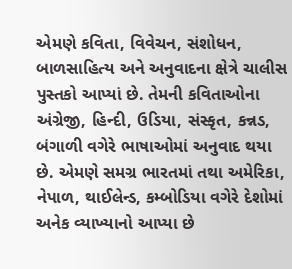એમણે કવિતા, વિવેચન, સંશોધન, બાળસાહિત્ય અને અનુવાદના ક્ષેત્રે ચાલીસ પુસ્તકો આપ્યાં છે. તેમની કવિતાઓના અંગ્રેજી, હિન્દી, ઉડિયા, સંસ્કૃત, કન્નડ, બંગાળી વગેરે ભાષાઓમાં અનુવાદ થયા છે. એમણે સમગ્ર ભારતમાં તથા અમેરિકા, નેપાળ, થાઈલેન્ડ, કમ્બોડિયા વગેરે દેશોમાં અનેક વ્યાખ્યાનો આપ્યા છે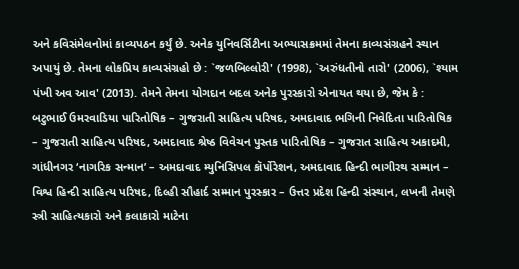અને કવિસંમેલનોમાં કાવ્યપઠન કર્યું છે. અનેક યુનિવર્સિટીના અભ્યાસક્રમમાં તેમના કાવ્યસંગ્રહને સ્થાન અપાયું છે. તેમના લોકપ્રિય કાવ્યસંગ્રહો છે : `જળબિલ્લોરી' (1998), `અરુંધતીનો તારો' (2006), `શ્યામ પંખી અવ આવ' (2013). તેમને તેમના યોગદાન બદલ અનેક પુરસ્કારો એનાયત થયા છે, જેમ કે : બટુભાઈ ઉમરવાડિયા પારિતોષિક – ગુજરાતી સાહિત્ય પરિષદ, અમદાવાદ ભગિની નિવેદિતા પારિતોષિક – ગુજરાતી સાહિત્ય પરિષદ, અમદાવાદ શ્રેષ્ઠ વિવેચન પુસ્તક પારિતોષિક – ગુજરાત સાહિત્ય અકાદમી, ગાંધીનગર ‘નાગરિક સન્માન’ – અમદાવાદ મ્યુનિસિપલ કૉર્પોરેશન, અમદાવાદ હિન્દી ભાગીરથ સમ્માન – વિશ્વ હિન્દી સાહિત્ય પરિષદ, દિલ્હી સૌહાર્દ સમ્માન પુરસ્કાર – ઉત્તર પ્રદેશ હિન્દી સંસ્થાન, લખનૌ તેમણે સ્ત્રી સાહિત્યકારો અને કલાકારો માટેના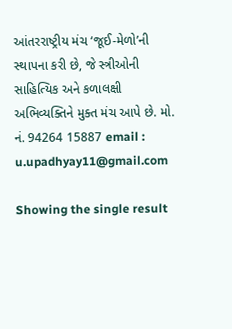આંતરરાષ્ટ્રીય મંચ ‘જૂઈ-મેળો’ની સ્થાપના કરી છે, જે સ્ત્રીઓની સાહિત્યિક અને કળાલક્ષી અભિવ્યક્તિને મુક્ત મંચ આપે છે. મો. નં. 94264 15887 email : u.upadhyay11@gmail.com

Showing the single result